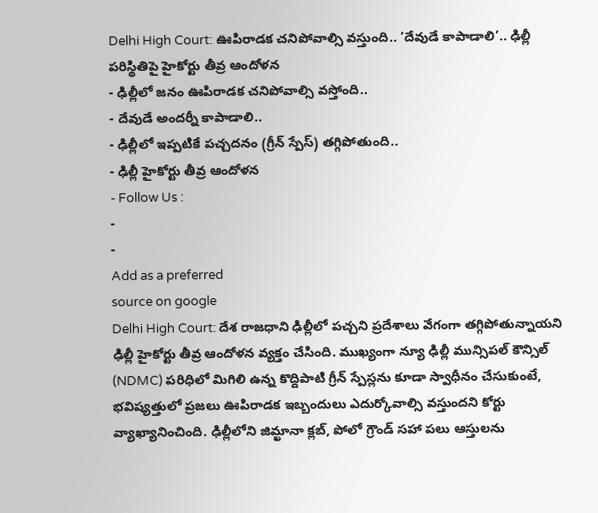Delhi High Court: ఊపిరాడక చనిపోవాల్సి వస్తుంది.. ‘దేవుడే కాపాడాలి’.. ఢిల్లీ పరిస్థితిపై హైకోర్టు తీవ్ర ఆందోళన
- ఢిల్లీలో జనం ఊపిరాడక చనిపోవాల్సి వస్తోంది..
- దేవుడే అందర్నీ కాపాడాలి..
- ఢిల్లీలో ఇప్పటికే పచ్చదనం (గ్రీన్ స్పేస్) తగ్గిపోతుంది..
- ఢిల్లీ హైకోర్టు తీవ్ర ఆందోళన
- Follow Us :
-
-
Add as a preferred
source on google
Delhi High Court: దేశ రాజధాని ఢిల్లీలో పచ్చని ప్రదేశాలు వేగంగా తగ్గిపోతున్నాయని ఢిల్లీ హైకోర్టు తీవ్ర ఆందోళన వ్యక్తం చేసింది. ముఖ్యంగా న్యూ ఢిల్లీ మున్సిపల్ కౌన్సిల్ (NDMC) పరిధిలో మిగిలి ఉన్న కొద్దిపాటి గ్రీన్ స్పేస్లను కూడా స్వాధీనం చేసుకుంటే, భవిష్యత్తులో ప్రజలు ఊపిరాడక ఇబ్బందులు ఎదుర్కోవాల్సి వస్తుందని కోర్టు వ్యాఖ్యానించింది. ఢిల్లీలోని జిమ్ఖానా క్లబ్, పోలో గ్రౌండ్ సహా పలు ఆస్తులను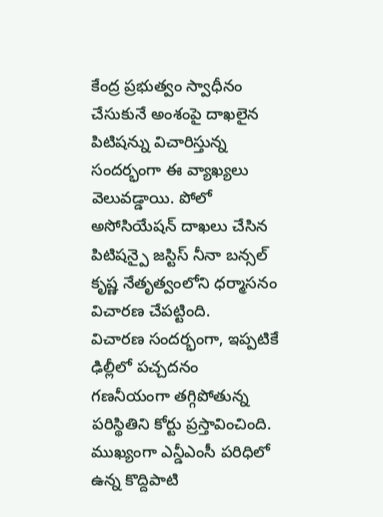కేంద్ర ప్రభుత్వం స్వాధీనం చేసుకునే అంశంపై దాఖలైన పిటిషన్ను విచారిస్తున్న సందర్భంగా ఈ వ్యాఖ్యలు వెలువడ్డాయి. పోలో అసోసియేషన్ దాఖలు చేసిన పిటిషన్పై జస్టిస్ నీనా బన్సల్ కృష్ణ నేతృత్వంలోని ధర్మాసనం విచారణ చేపట్టింది.
విచారణ సందర్భంగా, ఇప్పటికే ఢిల్లీలో పచ్చదనం గణనీయంగా తగ్గిపోతున్న పరిస్థితిని కోర్టు ప్రస్తావించింది. ముఖ్యంగా ఎన్డీఎంసీ పరిధిలో ఉన్న కొద్దిపాటి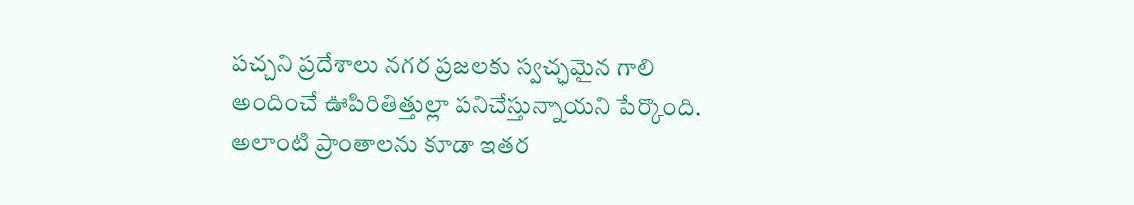పచ్చని ప్రదేశాలు నగర ప్రజలకు స్వచ్ఛమైన గాలి అందించే ఊపిరితిత్తుల్లా పనిచేస్తున్నాయని పేర్కొంది. అలాంటి ప్రాంతాలను కూడా ఇతర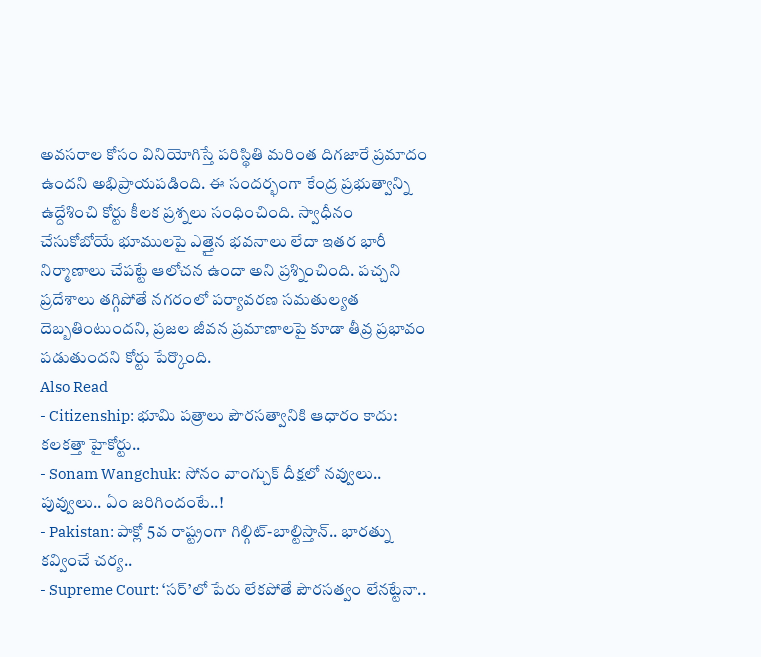అవసరాల కోసం వినియోగిస్తే పరిస్థితి మరింత దిగజారే ప్రమాదం ఉందని అభిప్రాయపడింది. ఈ సందర్భంగా కేంద్ర ప్రభుత్వాన్ని ఉద్దేశించి కోర్టు కీలక ప్రశ్నలు సంధించింది. స్వాధీనం చేసుకోబోయే భూములపై ఎత్తైన భవనాలు లేదా ఇతర భారీ నిర్మాణాలు చేపట్టే ఆలోచన ఉందా అని ప్రశ్నించింది. పచ్చని ప్రదేశాలు తగ్గిపోతే నగరంలో పర్యావరణ సమతుల్యత దెబ్బతింటుందని, ప్రజల జీవన ప్రమాణాలపై కూడా తీవ్ర ప్రభావం పడుతుందని కోర్టు పేర్కొంది.
Also Read
- Citizenship: భూమి పత్రాలు పౌరసత్వానికి ఆధారం కాదు: కలకత్తా హైకోర్టు..
- Sonam Wangchuk: సోనం వాంగ్చుక్ దీక్షలో నవ్వులు.. పువ్వులు.. ఏం జరిగిందంటే..!
- Pakistan: పాక్లో 5వ రాష్ట్రంగా గిల్గిట్-బాల్టిస్తాన్.. భారత్ను కవ్వించే చర్య..
- Supreme Court: ‘సర్’లో పేరు లేకపోతే పౌరసత్వం లేనట్టేనా..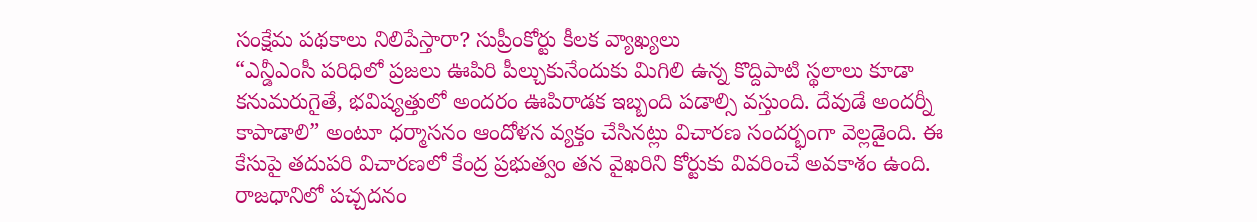సంక్షేమ పథకాలు నిలిపేస్తారా? సుప్రీంకోర్టు కీలక వ్యాఖ్యలు
“ఎన్డీఎంసీ పరిధిలో ప్రజలు ఊపిరి పీల్చుకునేందుకు మిగిలి ఉన్న కొద్దిపాటి స్థలాలు కూడా కనుమరుగైతే, భవిష్యత్తులో అందరం ఊపిరాడక ఇబ్బంది పడాల్సి వస్తుంది. దేవుడే అందర్నీ కాపాడాలి” అంటూ ధర్మాసనం ఆందోళన వ్యక్తం చేసినట్లు విచారణ సందర్భంగా వెల్లడైంది. ఈ కేసుపై తదుపరి విచారణలో కేంద్ర ప్రభుత్వం తన వైఖరిని కోర్టుకు వివరించే అవకాశం ఉంది. రాజధానిలో పచ్చదనం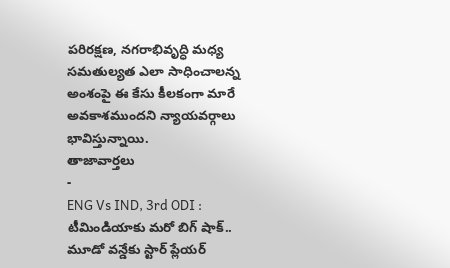పరిరక్షణ, నగరాభివృద్ధి మధ్య సమతుల్యత ఎలా సాధించాలన్న అంశంపై ఈ కేసు కీలకంగా మారే అవకాశముందని న్యాయవర్గాలు భావిస్తున్నాయి.
తాజావార్తలు
-
ENG Vs IND, 3rd ODI : టీమిండియాకు మరో బిగ్ షాక్.. మూడో వన్డేకు స్టార్ ప్లేయర్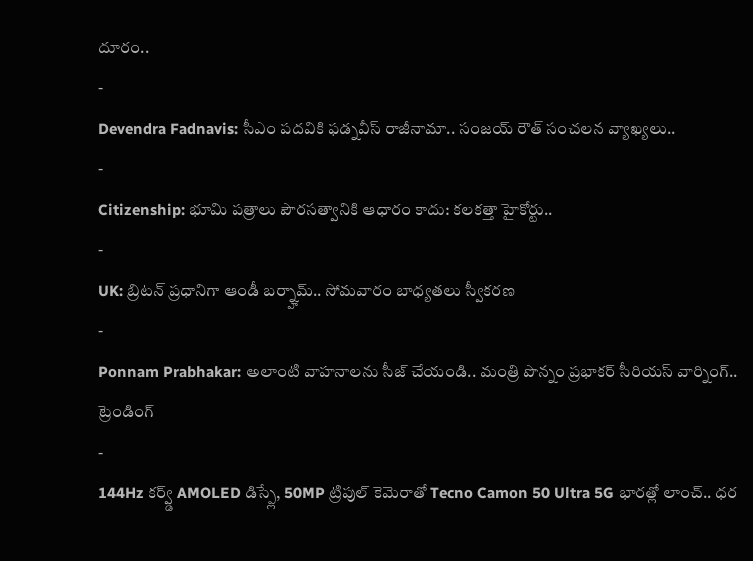దూరం..
-
Devendra Fadnavis: సీఎం పదవికి ఫడ్నవీస్ రాజీనామా.. సంజయ్ రౌత్ సంచలన వ్యాఖ్యలు..
-
Citizenship: భూమి పత్రాలు పౌరసత్వానికి ఆధారం కాదు: కలకత్తా హైకోర్టు..
-
UK: బ్రిటన్ ప్రధానిగా ఆండీ బర్న్హామ్.. సోమవారం బాధ్యతలు స్వీకరణ
-
Ponnam Prabhakar: అలాంటి వాహనాలను సీజ్ చేయండి.. మంత్రి పొన్నం ప్రభాకర్ సీరియస్ వార్నింగ్..
ట్రెండింగ్
-
144Hz కర్వ్డ్ AMOLED డిస్ప్లే, 50MP ట్రిపుల్ కెమెరాతో Tecno Camon 50 Ultra 5G భారత్లో లాంచ్.. ధర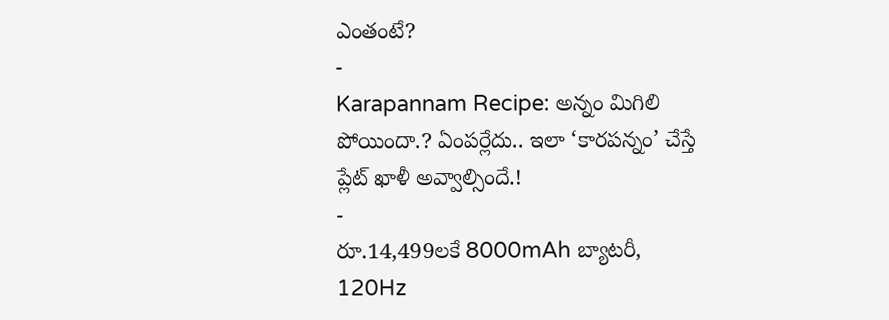ఎంతంటే?
-
Karapannam Recipe: అన్నం మిగిలి పోయిందా.? ఏంపర్లేదు.. ఇలా ‘కారపన్నం’ చేస్తే ప్లేట్ ఖాళీ అవ్వాల్సిందే.!
-
రూ.14,499లకే 8000mAh బ్యాటరీ, 120Hz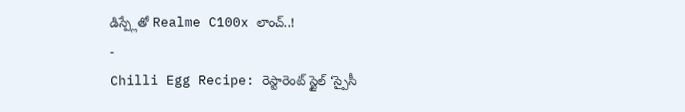డిస్ప్లేతో Realme C100x లాంచ్..!
-
Chilli Egg Recipe: రెస్టారెంట్ స్టైల్ ‘స్పైసీ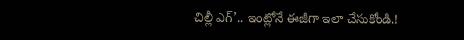చిల్లీ ఎగ్’.. ఇంట్లోనే ఈజీగా ఇలా చేసుకోండి.!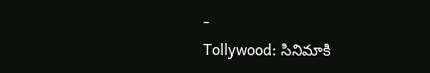-
Tollywood: సినిమాకి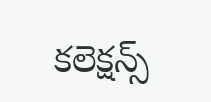కలెక్షన్స్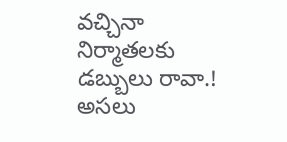వచ్చినా నిర్మాతలకు డబ్బులు రావా.! అసలు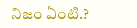నిజం ఏంటి.?